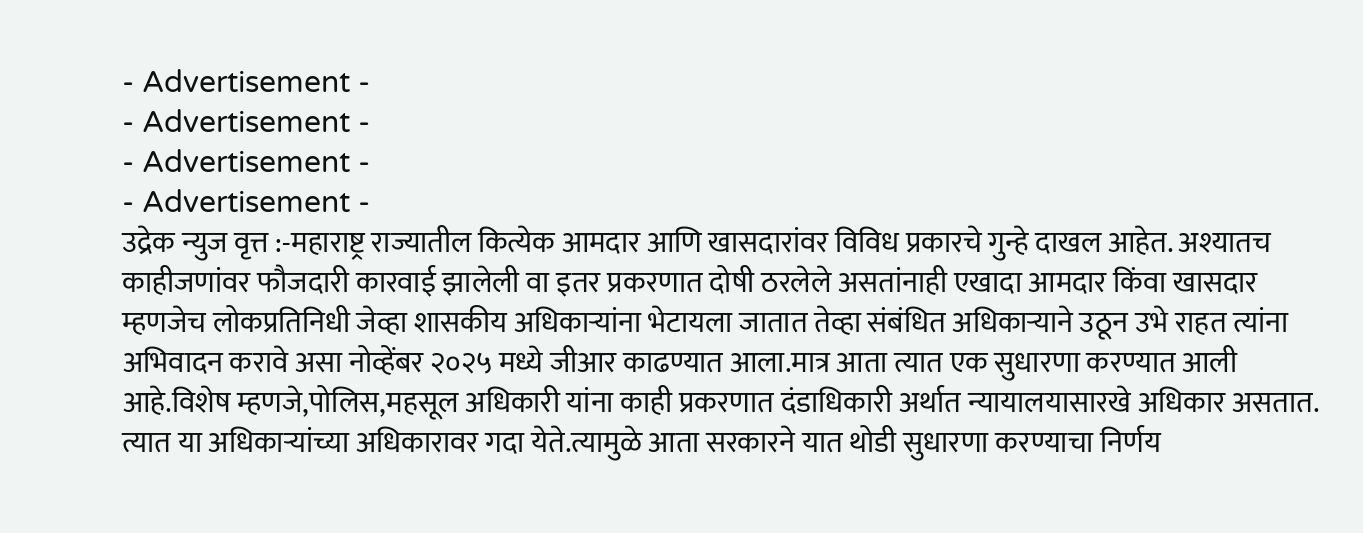- Advertisement -
- Advertisement -
- Advertisement -
- Advertisement -
उद्रेक न्युज वृत्त :-महाराष्ट्र राज्यातील कित्येक आमदार आणि खासदारांवर विविध प्रकारचे गुन्हे दाखल आहेत. अश्यातच काहीजणांवर फौजदारी कारवाई झालेली वा इतर प्रकरणात दोषी ठरलेले असतांनाही एखादा आमदार किंवा खासदार म्हणजेच लोकप्रतिनिधी जेव्हा शासकीय अधिकाऱ्यांना भेटायला जातात तेव्हा संबंधित अधिकाऱ्याने उठून उभे राहत त्यांना अभिवादन करावे असा नोव्हेंबर २०२५ मध्ये जीआर काढण्यात आला.मात्र आता त्यात एक सुधारणा करण्यात आली आहे.विशेष म्हणजे,पोलिस,महसूल अधिकारी यांना काही प्रकरणात दंडाधिकारी अर्थात न्यायालयासारखे अधिकार असतात. त्यात या अधिकाऱ्यांच्या अधिकारावर गदा येते.त्यामुळे आता सरकारने यात थोडी सुधारणा करण्याचा निर्णय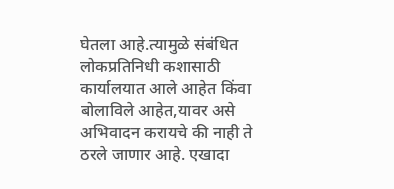घेतला आहे.त्यामुळे संबंधित लोकप्रतिनिधी कशासाठी कार्यालयात आले आहेत किंवा बोलाविले आहेत,यावर असे अभिवादन करायचे की नाही ते ठरले जाणार आहे. एखादा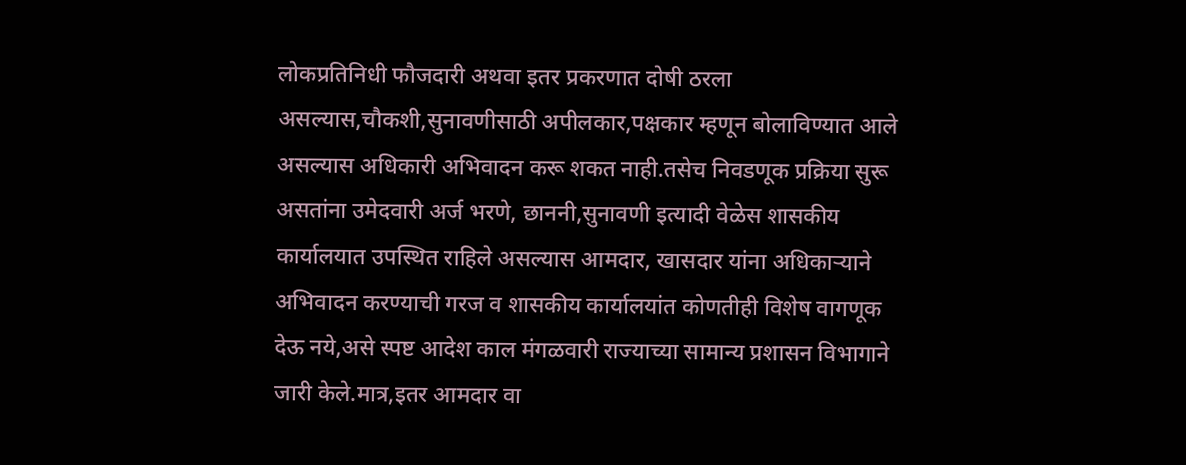लोकप्रतिनिधी फौजदारी अथवा इतर प्रकरणात दोषी ठरला असल्यास,चौकशी,सुनावणीसाठी अपीलकार,पक्षकार म्हणून बोलाविण्यात आले असल्यास अधिकारी अभिवादन करू शकत नाही.तसेच निवडणूक प्रक्रिया सुरू असतांना उमेदवारी अर्ज भरणे, छाननी,सुनावणी इत्यादी वेळेस शासकीय कार्यालयात उपस्थित राहिले असल्यास आमदार, खासदार यांना अधिकाऱ्याने अभिवादन करण्याची गरज व शासकीय कार्यालयांत कोणतीही विशेष वागणूक देऊ नये,असे स्पष्ट आदेश काल मंगळवारी राज्याच्या सामान्य प्रशासन विभागाने जारी केले.मात्र,इतर आमदार वा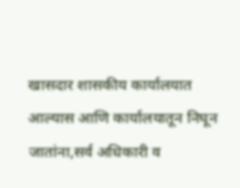खासदार शासकीय कार्यालयात आल्यास आणि कार्यालयातून निघून जातांना,सर्व अधिकारी व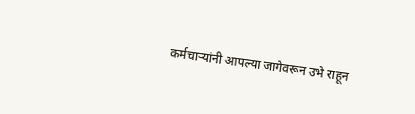कर्मचाऱ्यांनी आपल्या जागेवरून उभे राहून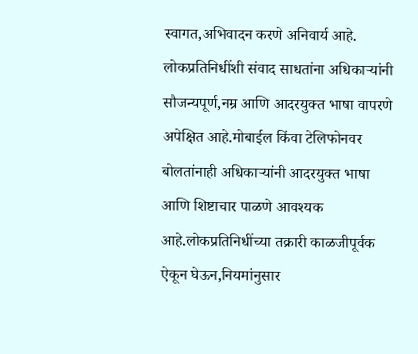स्वागत,अभिवादन करणे अनिवार्य आहे. लोकप्रतिनिधींशी संवाद साधतांना अधिकाऱ्यांनी सौजन्यपूर्ण,नम्र आणि आदरयुक्त भाषा वापरणे अपेक्षित आहे.मोबाईल किंवा टेलिफोनवर बोलतांनाही अधिकाऱ्यांनी आदरयुक्त भाषा आणि शिष्टाचार पाळणे आवश्यक आहे.लोकप्रतिनिधींच्या तक्रारी काळजीपूर्वक ऐकून घेऊन,नियमांनुसार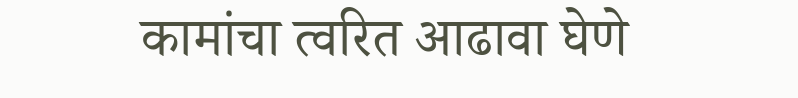कामांचा त्वरित आढावा घेणे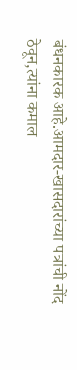बंधनकारक आहे.आमदार-खासदारांच्या पत्रांची नोंद ठेवून,त्यांना कमाल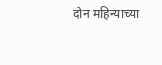दोन महिन्याच्या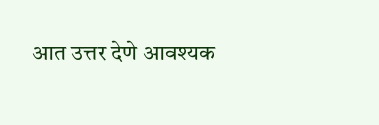आत उत्तर देणे आवश्यक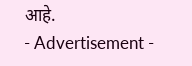आहे.
- Advertisement -